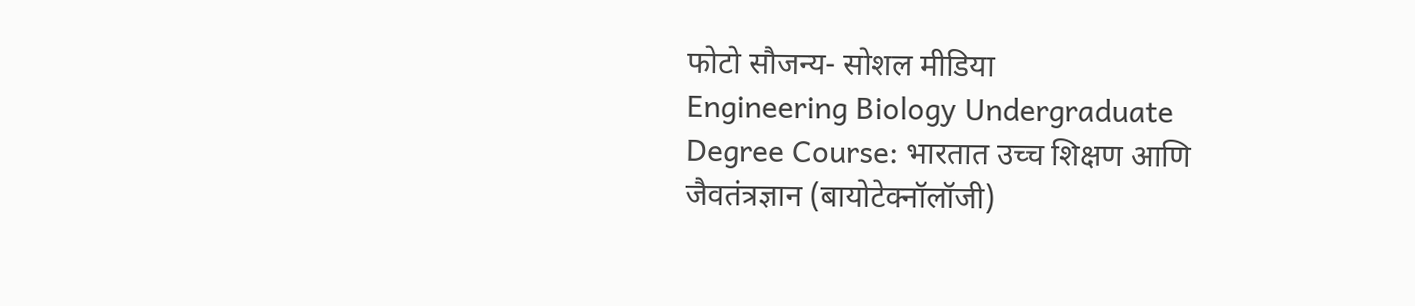फोटो सौजन्य- सोशल मीडिया
Engineering Biology Undergraduate Degree Course: भारतात उच्च शिक्षण आणि जैवतंत्रज्ञान (बायोटेक्नॉलॉजी)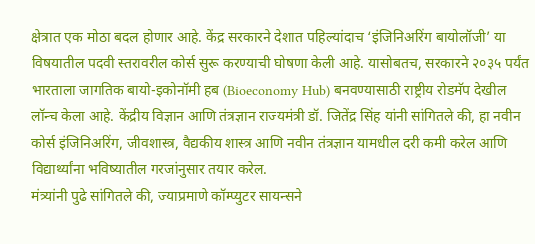क्षेत्रात एक मोठा बदल होणार आहे. केंद्र सरकारने देशात पहिल्यांदाच ‘इंजिनिअरिंग बायोलॉजी’ या विषयातील पदवी स्तरावरील कोर्स सुरू करण्याची घोषणा केली आहे. यासोबतच, सरकारने २०३५ पर्यंत भारताला जागतिक बायो-इकोनॉमी हब (Bioeconomy Hub) बनवण्यासाठी राष्ट्रीय रोडमॅप देखील लॉन्च केला आहे. केंद्रीय विज्ञान आणि तंत्रज्ञान राज्यमंत्री डॉ. जितेंद्र सिंह यांनी सांगितले की, हा नवीन कोर्स इंजिनिअरिंग, जीवशास्त्र, वैद्यकीय शास्त्र आणि नवीन तंत्रज्ञान यामधील दरी कमी करेल आणि विद्यार्थ्यांना भविष्यातील गरजांनुसार तयार करेल.
मंत्र्यांनी पुढे सांगितले की, ज्याप्रमाणे कॉम्प्युटर सायन्सने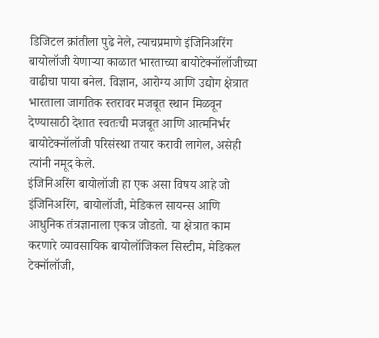डिजिटल क्रांतीला पुढे नेले, त्याचप्रमाणे इंजिनिअरिंग बायोलॉजी येणाऱ्या काळात भारताच्या बायोटेक्नॉलॉजीच्या वाढीचा पाया बनेल. विज्ञान, आरोग्य आणि उद्योग क्षेत्रात भारताला जागतिक स्तरावर मजबूत स्थान मिळवून देण्यासाठी देशात स्वतःची मजबूत आणि आत्मनिर्भर बायोटेक्नॉलॉजी परिसंस्था तयार करावी लागेल, असेही त्यांनी नमूद केले.
इंजिनिअरिंग बायोलॉजी हा एक असा विषय आहे जो इंजिनिअरिंग, बायोलॉजी, मेडिकल सायन्स आणि आधुनिक तंत्रज्ञानाला एकत्र जोडतो. या क्षेत्रात काम करणारे व्यावसायिक बायोलॉजिकल सिस्टीम, मेडिकल टेक्नॉलॉजी,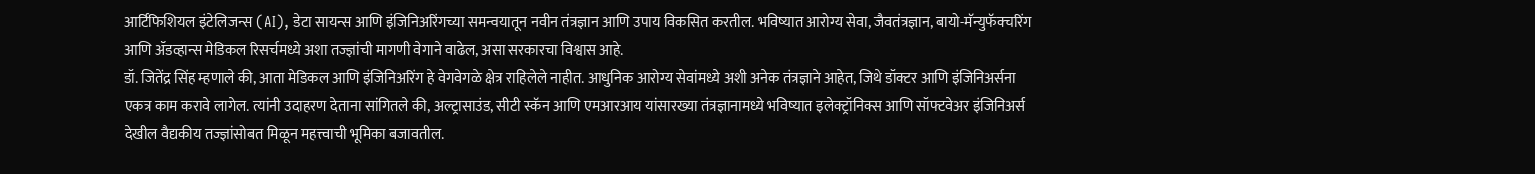आर्टिफिशियल इंटेलिजन्स (AI), डेटा सायन्स आणि इंजिनिअरिंगच्या समन्वयातून नवीन तंत्रज्ञान आणि उपाय विकसित करतील. भविष्यात आरोग्य सेवा, जैवतंत्रज्ञान, बायो-मॅन्युफॅक्चरिंग आणि ॲडव्हान्स मेडिकल रिसर्चमध्ये अशा तज्ज्ञांची मागणी वेगाने वाढेल, असा सरकारचा विश्वास आहे.
डॉ. जितेंद्र सिंह म्हणाले की, आता मेडिकल आणि इंजिनिअरिंग हे वेगवेगळे क्षेत्र राहिलेले नाहीत. आधुनिक आरोग्य सेवांमध्ये अशी अनेक तंत्रज्ञाने आहेत, जिथे डॉक्टर आणि इंजिनिअर्सना एकत्र काम करावे लागेल. त्यांनी उदाहरण देताना सांगितले की, अल्ट्रासाउंड, सीटी स्कॅन आणि एमआरआय यांसारख्या तंत्रज्ञानामध्ये भविष्यात इलेक्ट्रॉनिक्स आणि सॉफ्टवेअर इंजिनिअर्स देखील वैद्यकीय तज्ज्ञांसोबत मिळून महत्त्वाची भूमिका बजावतील.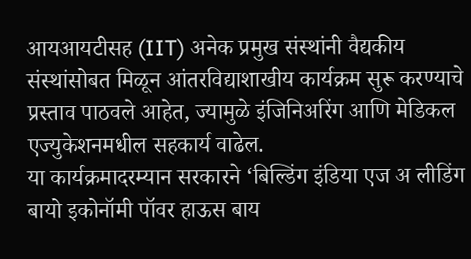आयआयटीसह (IIT) अनेक प्रमुख संस्थांनी वैद्यकीय संस्थांसोबत मिळून आंतरविद्याशाखीय कार्यक्रम सुरू करण्याचे प्रस्ताव पाठवले आहेत, ज्यामुळे इंजिनिअरिंग आणि मेडिकल एज्युकेशनमधील सहकार्य वाढेल.
या कार्यक्रमादरम्यान सरकारने ‘बिल्डिंग इंडिया एज अ लीडिंग बायो इकोनॉमी पॉवर हाऊस बाय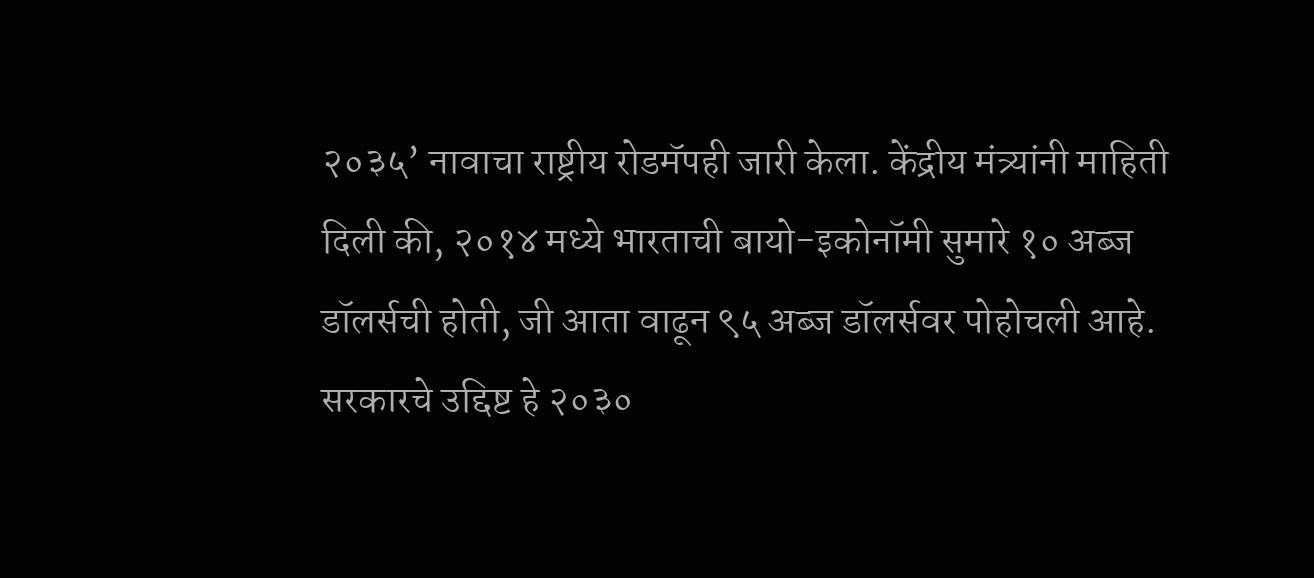२०३५’ नावाचा राष्ट्रीय रोडमॅपही जारी केला. केंद्रीय मंत्र्यांनी माहिती दिली की, २०१४ मध्ये भारताची बायो-इकोनॉमी सुमारे १० अब्ज डॉलर्सची होती, जी आता वाढून ९५ अब्ज डॉलर्सवर पोहोचली आहे. सरकारचे उद्दिष्ट हे २०३०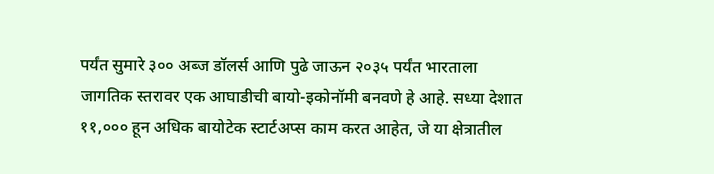पर्यंत सुमारे ३०० अब्ज डॉलर्स आणि पुढे जाऊन २०३५ पर्यंत भारताला जागतिक स्तरावर एक आघाडीची बायो-इकोनॉमी बनवणे हे आहे. सध्या देशात ११,००० हून अधिक बायोटेक स्टार्टअप्स काम करत आहेत, जे या क्षेत्रातील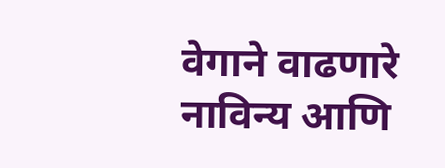वेगाने वाढणारे नाविन्य आणि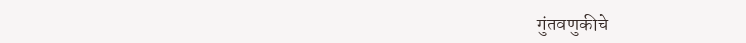गुंतवणुकीचे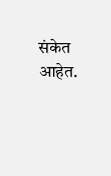संकेत आहेत.